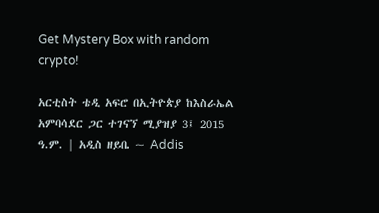Get Mystery Box with random crypto!

አርቲስት ቴዲ አፍሮ በኢትዮጵያ ከእስራኤል አምባሳደር ጋር ተገናኘ ሚያዝያ 3፤ 2015 ዓ.ም. | አዲስ ዘይቤ ~ Addis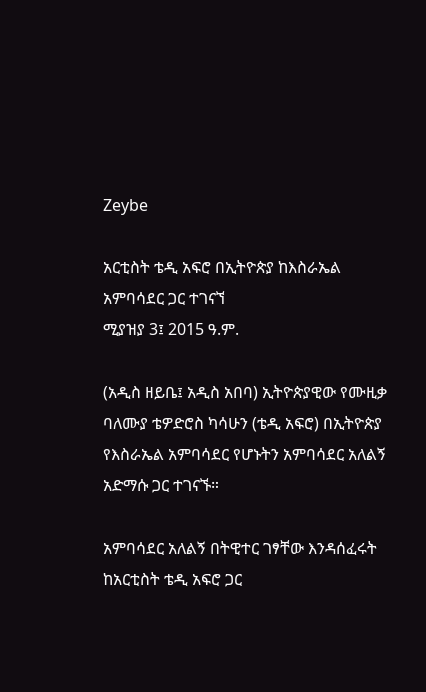Zeybe

አርቲስት ቴዲ አፍሮ በኢትዮጵያ ከእስራኤል አምባሳደር ጋር ተገናኘ
ሚያዝያ 3፤ 2015 ዓ.ም.

(አዲስ ዘይቤ፤ አዲስ አበባ) ኢትዮጵያዊው የሙዚቃ ባለሙያ ቴዎድሮስ ካሳሁን (ቴዲ አፍሮ) በኢትዮጵያ የእስራኤል አምባሳደር የሆኑትን አምባሳደር አለልኝ አድማሱ ጋር ተገናኙ።

አምባሳደር አለልኝ በትዊተር ገፃቸው እንዳሰፈሩት ከአርቲስት ቴዲ አፍሮ ጋር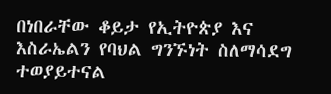በነበራቸው ቆይታ የኢትዮጵያ እና እስራኤልን የባህል ግንኙነት ስለማሳደግ ተወያይተናል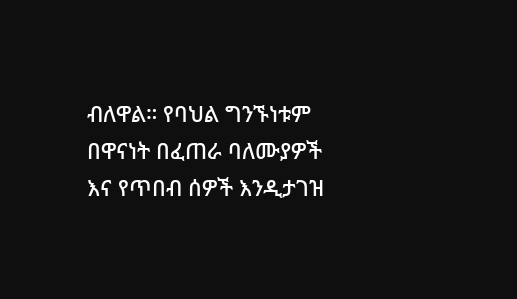ብለዋል። የባህል ግንኙነቱም በዋናነት በፈጠራ ባለሙያዎች እና የጥበብ ሰዎች እንዲታገዝ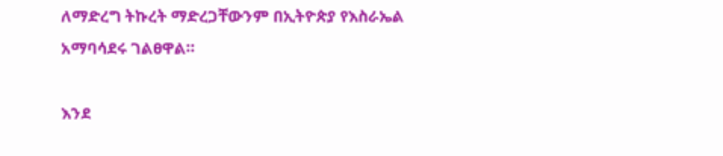ለማድረግ ትኩረት ማድረጋቸውንም በኢትዮጵያ የእስራኤል አማባሳደሩ ገልፀዋል።

እንደ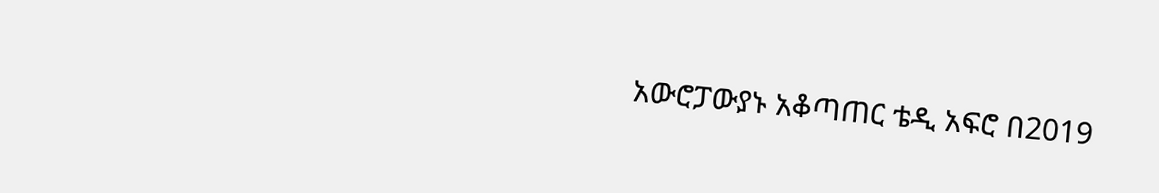አውሮፓውያኑ አቆጣጠር ቴዲ አፍሮ በ2019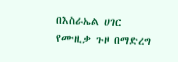በእስራኤል ሀገር የሙዚቃ ጉዞ በማድረግ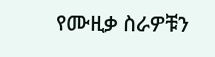የሙዚቃ ስራዎቹን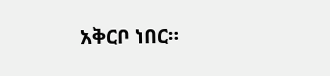አቅርቦ ነበር።